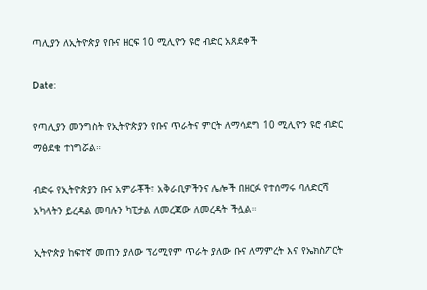ጣሊያን ለኢትዮጵያ የቡና ዘርፍ 10 ሚሊዮን ዩሮ ብድር አጸደቀች

Date:

የጣሊያን መንግስት የኢትዮጵያን የቡና ጥራትና ምርት ለማሳደግ 10 ሚሊዮን ዩሮ ብድር ማፅደቁ ተነግሯል።

ብድሩ የኢትዮጵያን ቡና አምራቾች፣ አቅራቢዎችንና ሌሎች በዘርፉ የተሰማሩ ባለድርሻ አካላትን ይረዳል መባሉን ካፒታል ለመረጃው ለመረዳት ችሏል።

ኢትዮጵያ ከፍተኛ መጠን ያለው ፕሪሚየም ጥራት ያለው ቡና ለማምረት እና የኤክስፖርት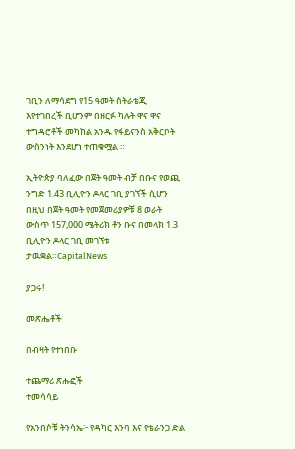ገቢን ለማሳደግ የ15 ዓመት ስትራቴጂ እየተገበረች ቢሆንም በዘርፉ ካሉት ዋና ዋና ተግዳሮቶች መካከል አንዱ የፋይናንስ አቅርቦት ውስንነት እንደሆነ ተጠቁሟል ።

ኢትዮጵያ ባለፈው በጀት ዓመት ብቻ በቡና የወጪ ንግድ 1.43 ቢሊዮን ዶላር ገቢ ያገኘች ሲሆን በዚህ በጀት ዓመት የመጀመሪያዎቹ 8 ወራት ውስጥ 157,000 ሜትሪክ ቶን ቡና በመላክ 1.3 ቢሊዮን ዶላር ገቢ መገኘቱ ታዉቋል።CapitalNews

ያጋሩ!

መጽሔቶች

በብዛት የተነበቡ

ተጨማሪ ጽሑፎች
ተመሳሳይ

የአንበሶቹ ትንሳኤ፦ የዳካር እንባ እና የቴራንጋ ድል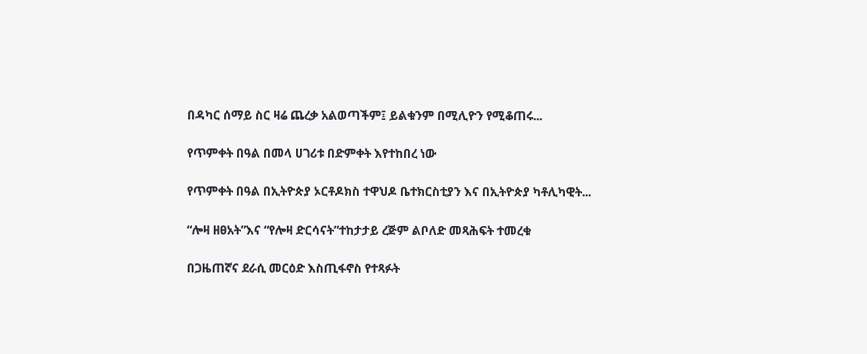በዳካር ሰማይ ስር ዛሬ ጨረቃ አልወጣችም፤ ይልቁንም በሚሊዮን የሚቆጠሩ...

የጥምቀት በዓል በመላ ሀገሪቱ በድምቀት እየተከበረ ነው

የጥምቀት በዓል በኢትዮጵያ ኦርቶዶክስ ተዋህዶ ቤተክርስቲያን እና በኢትዮጵያ ካቶሊካዊት...

“ሎዛ ዘፀአት”እና “የሎዛ ድርሳናት”ተከታታይ ረጅም ልቦለድ መጻሕፍት ተመረቁ

በጋዜጠኛና ደራሲ መርዕድ እስጢፋኖስ የተጻፉት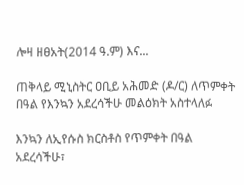ሎዛ ዘፀአት(2014 ዓ.ም) እና...

ጠቅላይ ሚኒስትር ዐቢይ አሕመድ (ዶ/ር) ለጥምቀት በዓል የእንኳን አደረሳችሁ መልዕክት አስተላለፉ

እንኳን ለኢየሱስ ክርስቶስ የጥምቀት በዓል አደረሳችሁ፣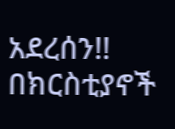አደረሰን!! በክርስቲያኖች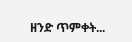ዘንድ ጥምቀት...